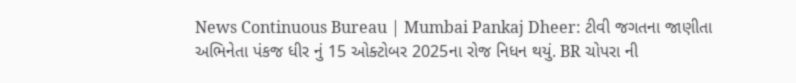News Continuous Bureau | Mumbai Pankaj Dheer: ટીવી જગતના જાણીતા અભિનેતા પંકજ ધીર નું 15 ઓક્ટોબર 2025ના રોજ નિધન થયું. BR ચોપરા ની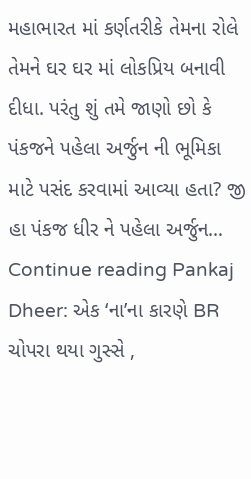મહાભારત માં કર્ણતરીકે તેમના રોલે તેમને ઘર ઘર માં લોકપ્રિય બનાવી દીધા. પરંતુ શું તમે જાણો છો કે પંકજને પહેલા અર્જુન ની ભૂમિકા માટે પસંદ કરવામાં આવ્યા હતા? જી હા પંકજ ધીર ને પહેલા અર્જુન… Continue reading Pankaj Dheer: એક ‘ના’ના કારણે BR ચોપરા થયા ગુસ્સે ,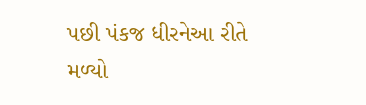પછી પંકજ ધીરનેઆ રીતે મળ્યો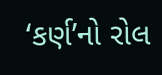‘કર્ણ’નો રોલ